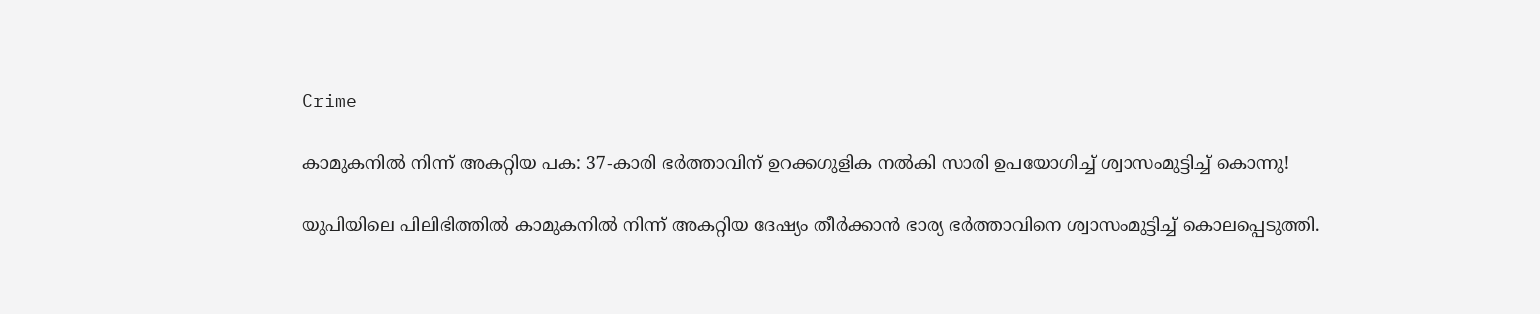Crime

കാമുകനിൽ നിന്ന് അകറ്റിയ പക: 37-കാരി ഭർത്താവിന് ഉറക്കഗുളിക നൽകി സാരി ഉപയോഗിച്ച് ശ്വാസംമുട്ടിച്ച് കൊന്നു!

യുപിയിലെ പിലിഭിത്തിൽ കാമുകനിൽ നിന്ന് അകറ്റിയ ദേഷ്യം തീർക്കാൻ ഭാര്യ ഭർത്താവിനെ ശ്വാസം‌മുട്ടിച്ച് കൊലപ്പെടുത്തി.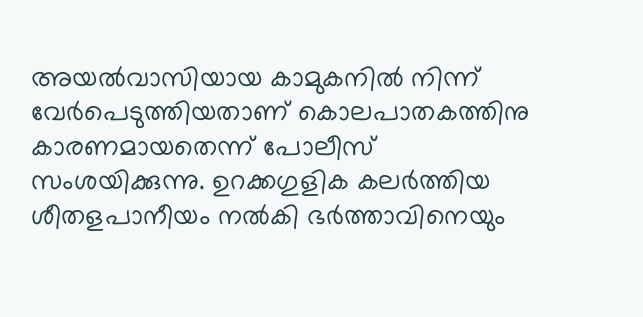അയൽവാസിയായ കാമുകനിൽ നിന്ന് വേർപെടുത്തിയതാണ് കൊലപാതകത്തിനു കാരണമായതെന്ന് പോലീസ് സംശയിക്കുന്നു. ഉറക്കഗുളിക കലർത്തിയ ശീതളപാനീയം നൽകി ഭർത്താവിനെയും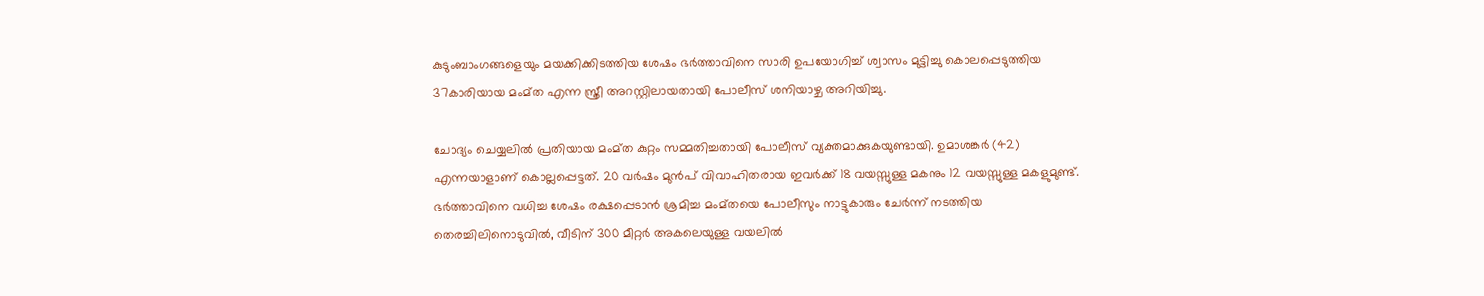കുടുംബാംഗങ്ങളെയും മയക്കിക്കിടത്തിയ ശേഷം ഭർത്താവിനെ സാരി ഉപയോഗിച്ച് ശ്വാസം മുട്ടിച്ചു കൊലപ്പെടുത്തിയ 37കാരിയായ മംമ്ത എന്ന സ്ത്രീ അറസ്റ്റിലായതായി പോലീസ് ശനിയാഴ്ച അറിയിച്ചു.

ചോദ്യം ചെയ്യലിൽ പ്രതിയായ മംമ്ത കുറ്റം സമ്മതിച്ചതായി പോലീസ് വ്യക്തമാക്കുകയുണ്ടായി. ഉമാശങ്കർ (42) എന്നയാളാണ് കൊല്ലപ്പെട്ടത്. 20 വർഷം മുൻപ് വിവാഹിതരായ ഇവർക്ക് 18 വയസ്സുള്ള മകനും 12 വയസ്സുള്ള മകളുമുണ്ട്. ഭർത്താവിനെ വധിച്ച ശേഷം രക്ഷപ്പെടാൻ ശ്രമിച്ച മംമ്തയെ പോലീസും നാട്ടുകാരും ചേർന്ന് നടത്തിയ തെരച്ചിലിനൊടുവിൽ, വീടിന് 300 മീറ്റർ അകലെയുള്ള വയലിൽ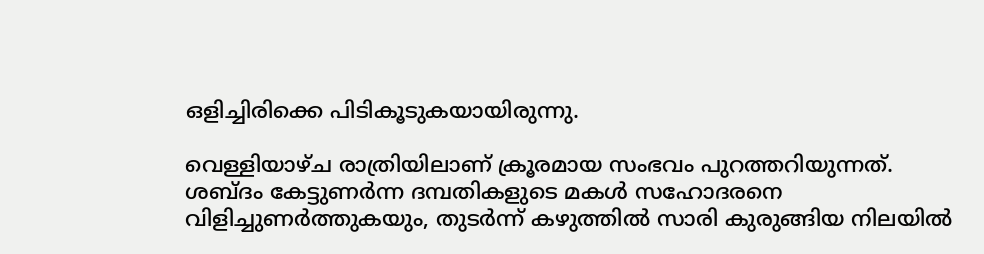ഒളിച്ചിരിക്കെ പിടികൂടുകയായിരുന്നു.

വെള്ളിയാഴ്ച രാത്രിയിലാണ് ക്രൂരമായ സംഭവം പുറത്തറിയുന്നത്. ശബ്ദം കേട്ടുണർന്ന ദമ്പതികളുടെ മകൾ സഹോദരനെ വിളിച്ചുണർത്തുകയും, തുടർന്ന് കഴുത്തിൽ സാരി കുരുങ്ങിയ നിലയിൽ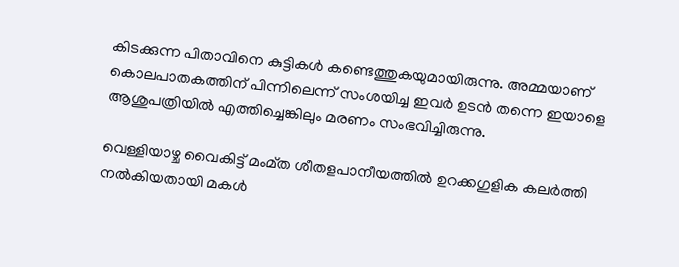കിടക്കുന്ന പിതാവിനെ കുട്ടികൾ കണ്ടെത്തുകയുമായിരുന്നു. അമ്മയാണ് കൊലപാതകത്തിന് പിന്നിലെന്ന് സംശയിച്ച ഇവർ ഉടൻ തന്നെ ഇയാളെ ആശുപത്രിയിൽ എത്തിച്ചെങ്കിലും മരണം സംഭവിച്ചിരുന്നു.

വെള്ളിയാഴ്ച വൈകിട്ട് മംമ്ത ശീതളപാനീയത്തിൽ ഉറക്കഗുളിക കലർത്തി നൽകിയതായി മകൾ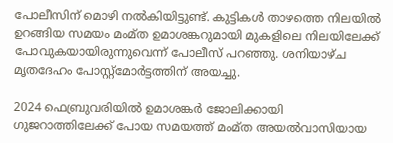പോലീസിന് മൊഴി നൽകിയിട്ടുണ്ട്. കുട്ടികൾ താഴത്തെ നിലയിൽ ഉറങ്ങിയ സമയം മംമ്ത ഉമാശങ്കറുമായി മുകളിലെ നിലയിലേക്ക് പോവുകയായിരുന്നുവെന്ന് പോലീസ് പറഞ്ഞു. ശനിയാഴ്ച മൃതദേഹം പോസ്റ്റ്‌മോർട്ടത്തിന് അയച്ചു.

2024 ഫെബ്രുവരിയിൽ ഉമാശങ്കർ ജോലിക്കായി ഗുജറാത്തിലേക്ക് പോയ സമയത്ത് മംമ്ത അയൽവാസിയായ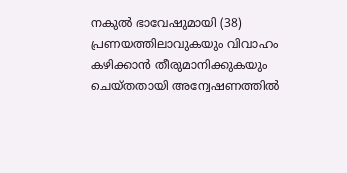നകുൽ ഭാവേഷുമായി (38) പ്രണയത്തിലാവുകയും വിവാഹം കഴിക്കാൻ തീരുമാനിക്കുകയും ചെയ്തതായി അന്വേഷണത്തിൽ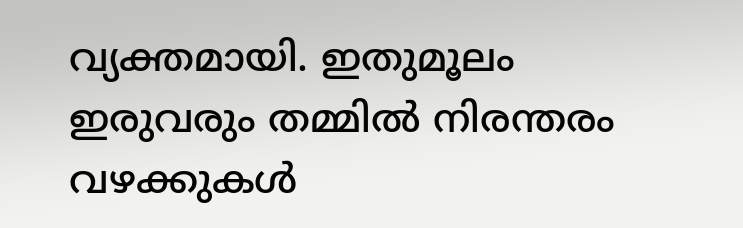വ്യക്തമായി. ഇതുമൂലം ഇരുവരും തമ്മിൽ നിരന്തരം വഴക്കുകൾ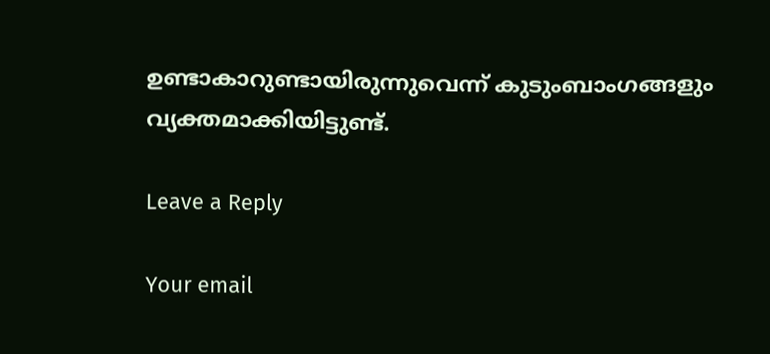ഉണ്ടാകാറുണ്ടായിരുന്നുവെന്ന് കുടുംബാംഗങ്ങളും വ്യക്തമാക്കിയിട്ടുണ്ട്.

Leave a Reply

Your email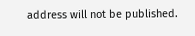address will not be published.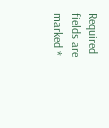Required fields are marked *